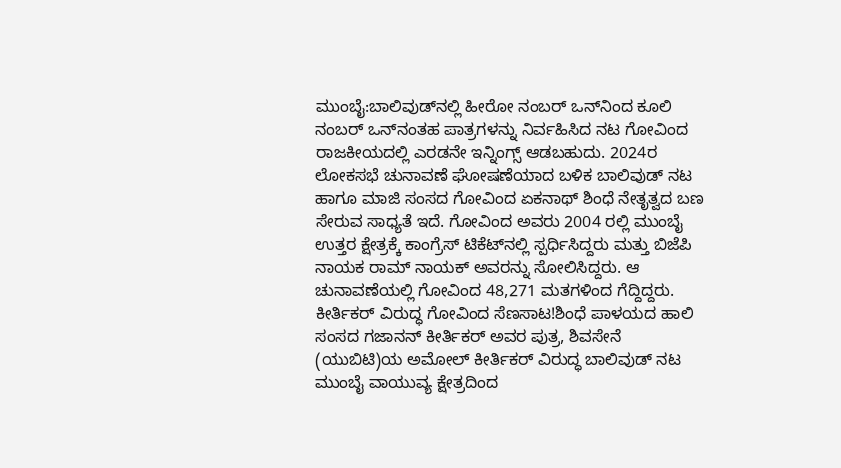ಮುಂಬೈ:ಬಾಲಿವುಡ್‌ನಲ್ಲಿ ಹೀರೋ ನಂಬರ್ ಒನ್‌ನಿಂದ ಕೂಲಿ ನಂಬರ್ ಒನ್‌ನಂತಹ ಪಾತ್ರಗಳನ್ನು ನಿರ್ವಹಿಸಿದ ನಟ ಗೋವಿಂದ ರಾಜಕೀಯದಲ್ಲಿ ಎರಡನೇ ಇನ್ನಿಂಗ್ಸ್ ಆಡಬಹುದು. 2024ರ ಲೋಕಸಭೆ ಚುನಾವಣೆ ಘೋಷಣೆಯಾದ ಬಳಿಕ ಬಾಲಿವುಡ್ ನಟ ಹಾಗೂ ಮಾಜಿ ಸಂಸದ ಗೋವಿಂದ ಏಕನಾಥ್ ಶಿಂಧೆ ನೇತೃತ್ವದ ಬಣ ಸೇರುವ ಸಾಧ್ಯತೆ ಇದೆ. ಗೋವಿಂದ ಅವರು 2004 ರಲ್ಲಿ ಮುಂಬೈ ಉತ್ತರ ಕ್ಷೇತ್ರಕ್ಕೆ ಕಾಂಗ್ರೆಸ್ ಟಿಕೆಟ್‌ನಲ್ಲಿ ಸ್ಪರ್ಧಿಸಿದ್ದರು ಮತ್ತು ಬಿಜೆಪಿ ನಾಯಕ ರಾಮ್ ನಾಯಕ್ ಅವರನ್ನು ಸೋಲಿಸಿದ್ದರು. ಆ ಚುನಾವಣೆಯಲ್ಲಿ ಗೋವಿಂದ 48,271 ಮತಗಳಿಂದ ಗೆದ್ದಿದ್ದರು.
ಕೀರ್ತಿಕರ್ ವಿರುದ್ಧ ಗೋವಿಂದ ಸೆಣಸಾಟ!ಶಿಂಧೆ ಪಾಳಯದ ಹಾಲಿ ಸಂಸದ ಗಜಾನನ್ ಕೀರ್ತಿಕರ್ ಅವರ ಪುತ್ರ, ಶಿವಸೇನೆ (ಯುಬಿಟಿ)ಯ ಅಮೋಲ್ ಕೀರ್ತಿಕರ್ ವಿರುದ್ಧ ಬಾಲಿವುಡ್ ನಟ ಮುಂಬೈ ವಾಯುವ್ಯ ಕ್ಷೇತ್ರದಿಂದ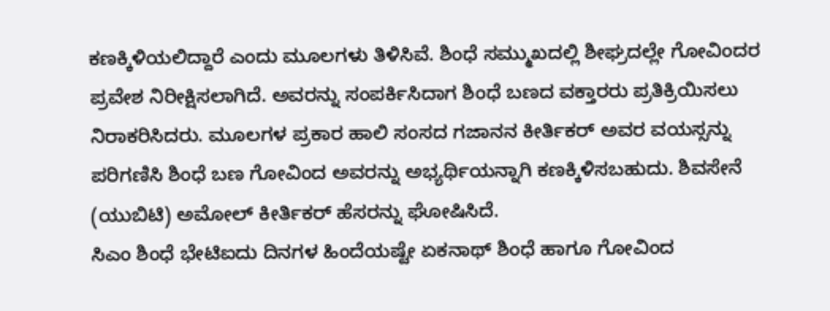ಕಣಕ್ಕಿಳಿಯಲಿದ್ದಾರೆ ಎಂದು ಮೂಲಗಳು ತಿಳಿಸಿವೆ. ಶಿಂಧೆ ಸಮ್ಮುಖದಲ್ಲಿ ಶೀಘ್ರದಲ್ಲೇ ಗೋವಿಂದರ ಪ್ರವೇಶ ನಿರೀಕ್ಷಿಸಲಾಗಿದೆ. ಅವರನ್ನು ಸಂಪರ್ಕಿಸಿದಾಗ ಶಿಂಧೆ ಬಣದ ವಕ್ತಾರರು ಪ್ರತಿಕ್ರಿಯಿಸಲು ನಿರಾಕರಿಸಿದರು. ಮೂಲಗಳ ಪ್ರಕಾರ ಹಾಲಿ ಸಂಸದ ಗಜಾನನ ಕೀರ್ತಿಕರ್ ಅವರ ವಯಸ್ಸನ್ನು ಪರಿಗಣಿಸಿ ಶಿಂಧೆ ಬಣ ಗೋವಿಂದ ಅವರನ್ನು ಅಭ್ಯರ್ಥಿಯನ್ನಾಗಿ ಕಣಕ್ಕಿಳಿಸಬಹುದು. ಶಿವಸೇನೆ (ಯುಬಿಟಿ) ಅಮೋಲ್ ಕೀರ್ತಿಕರ್ ಹೆಸರನ್ನು ಘೋಷಿಸಿದೆ.
ಸಿಎಂ ಶಿಂಧೆ ಭೇಟಿಐದು ದಿನಗಳ ಹಿಂದೆಯಷ್ಟೇ ಏಕನಾಥ್ ಶಿಂಧೆ ಹಾಗೂ ಗೋವಿಂದ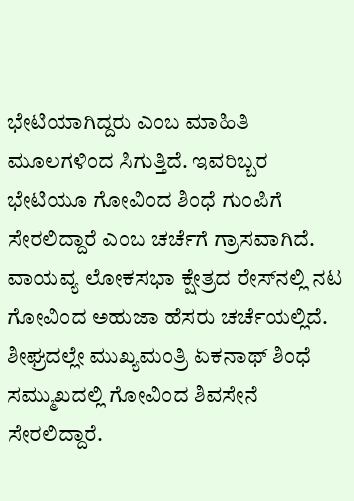ಭೇಟಿಯಾಗಿದ್ದರು ಎಂಬ ಮಾಹಿತಿ ಮೂಲಗಳಿಂದ ಸಿಗುತ್ತಿದೆ. ಇವರಿಬ್ಬರ ಭೇಟಿಯೂ ಗೋವಿಂದ ಶಿಂಧೆ ಗುಂಪಿಗೆ ಸೇರಲಿದ್ದಾರೆ ಎಂಬ ಚರ್ಚೆಗೆ ಗ್ರಾಸವಾಗಿದೆ. ವಾಯವ್ಯ ಲೋಕಸಭಾ ಕ್ಷೇತ್ರದ ರೇಸ್‌ನಲ್ಲಿ ನಟ ಗೋವಿಂದ ಅಹುಜಾ ಹೆಸರು ಚರ್ಚೆಯಲ್ಲಿದೆ. ಶೀಘ್ರದಲ್ಲೇ ಮುಖ್ಯಮಂತ್ರಿ ಏಕನಾಥ್ ಶಿಂಧೆ ಸಮ್ಮುಖದಲ್ಲಿ ಗೋವಿಂದ ಶಿವಸೇನೆ ಸೇರಲಿದ್ದಾರೆ.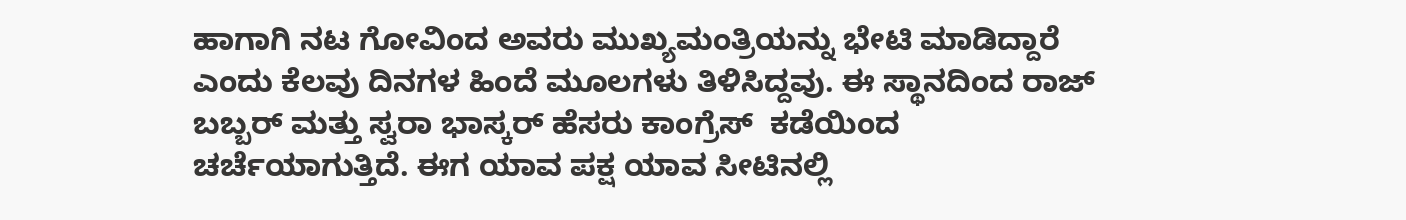ಹಾಗಾಗಿ ನಟ ಗೋವಿಂದ ಅವರು ಮುಖ್ಯಮಂತ್ರಿಯನ್ನು ಭೇಟಿ ಮಾಡಿದ್ದಾರೆ ಎಂದು ಕೆಲವು ದಿನಗಳ ಹಿಂದೆ ಮೂಲಗಳು ತಿಳಿಸಿದ್ದವು. ಈ ಸ್ಥಾನದಿಂದ ರಾಜ್ ಬಬ್ಬರ್ ಮತ್ತು ಸ್ವರಾ ಭಾಸ್ಕರ್ ಹೆಸರು ಕಾಂಗ್ರೆಸ್  ಕಡೆಯಿಂದ ಚರ್ಚೆಯಾಗುತ್ತಿದೆ. ಈಗ ಯಾವ ಪಕ್ಷ ಯಾವ ಸೀಟಿನಲ್ಲಿ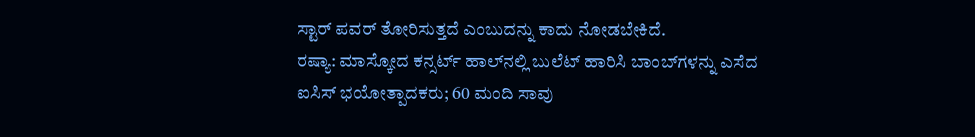ಸ್ಟಾರ್ ಪವರ್ ತೋರಿಸುತ್ತದೆ ಎಂಬುದನ್ನು ಕಾದು ನೋಡಬೇಕಿದೆ.
ರಷ್ಯಾ: ಮಾಸ್ಕೋದ ಕನ್ಸರ್ಟ್ ಹಾಲ್‌ನಲ್ಲಿ ಬುಲೆಟ್‌ ಹಾರಿಸಿ ಬಾಂಬ್‌ಗಳನ್ನು ಎಸೆದ ಐಸಿಸ್ ಭಯೋತ್ಪಾದಕರು; 60 ಮಂದಿ ಸಾವು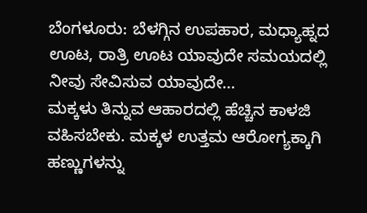ಬೆಂಗಳೂರು: ಬೆಳಗ್ಗಿನ ಉಪಹಾರ, ಮಧ್ಯಾಹ್ನದ ಊಟ, ರಾತ್ರಿ ಊಟ ಯಾವುದೇ ಸಮಯದಲ್ಲಿ ನೀವು ಸೇವಿಸುವ ಯಾವುದೇ…
ಮಕ್ಕಳು ತಿನ್ನುವ ಆಹಾರದಲ್ಲಿ ಹೆಚ್ಚಿನ ಕಾಳಜಿ ವಹಿಸಬೇಕು. ಮಕ್ಕಳ ಉತ್ತಮ ಆರೋಗ್ಯಕ್ಕಾಗಿ ಹಣ್ಣುಗಳನ್ನು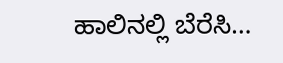ಹಾಲಿನಲ್ಲಿ ಬೆರೆಸಿ…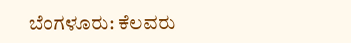ಬೆಂಗಳೂರು: ಕೆಲವರು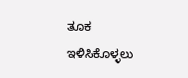ತೂಕ ಇಳಿಸಿಕೊಳ್ಳಲು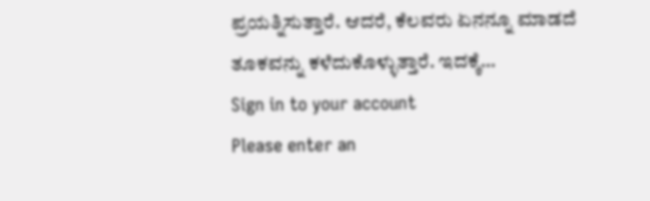ಪ್ರಯತ್ನಿಸುತ್ತಾರೆ. ಆದರೆ, ಕೆಲವರು ಏನನ್ನೂ ಮಾಡದೆ ತೂಕವನ್ನು ಕಳೆದುಕೊಳ್ಳುತ್ತಾರೆ. ಇದಕ್ಕೆ…
Sign in to your account
Please enter an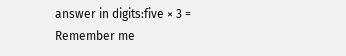answer in digits:five × 3 =
Remember me